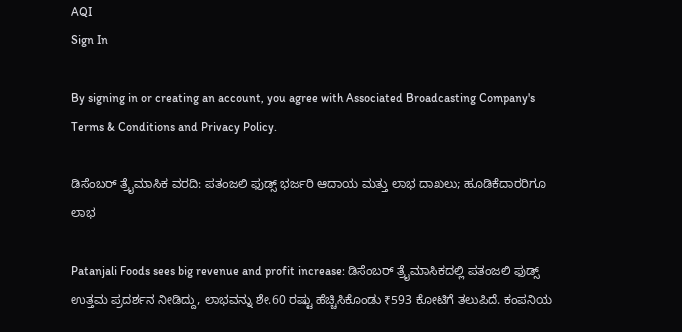AQI
Sign In

By signing in or creating an account, you agree with Associated Broadcasting Company's Terms & Conditions and Privacy Policy.

ಡಿಸೆಂಬರ್ ತ್ರೈಮಾಸಿಕ ವರದಿ: ಪತಂಜಲಿ ಫುಡ್ಸ್ ಭರ್ಜರಿ ಆದಾಯ ಮತ್ತು ಲಾಭ ದಾಖಲು; ಹೂಡಿಕೆದಾರರಿಗೂ ಲಾಭ

Patanjali Foods sees big revenue and profit increase: ಡಿಸೆಂಬರ್ ತ್ರೈಮಾಸಿಕದಲ್ಲಿ ಪತಂಜಲಿ ಫುಡ್ಸ್ ಉತ್ತಮ ಪ್ರದರ್ಶನ ನೀಡಿದ್ದು, ಲಾಭವನ್ನು ಶೇ.60 ರಷ್ಟು ಹೆಚ್ಚಿಸಿಕೊಂಡು ₹593 ಕೋಟಿಗೆ ತಲುಪಿದೆ. ಕಂಪನಿಯ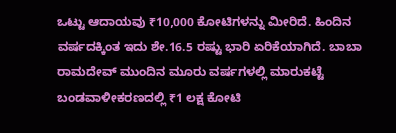ಒಟ್ಟು ಆದಾಯವು ₹10,000 ಕೋಟಿಗಳನ್ನು ಮೀರಿದೆ. ಹಿಂದಿನ ವರ್ಷದಕ್ಕಿಂತ ಇದು ಶೇ.16.5 ರಷ್ಟು ಭಾರಿ ಏರಿಕೆಯಾಗಿದೆ. ಬಾಬಾ ರಾಮದೇವ್ ಮುಂದಿನ ಮೂರು ವರ್ಷಗಳಲ್ಲಿ ಮಾರುಕಟ್ಟೆ ಬಂಡವಾಳೀಕರಣದಲ್ಲಿ ₹1 ಲಕ್ಷ ಕೋಟಿ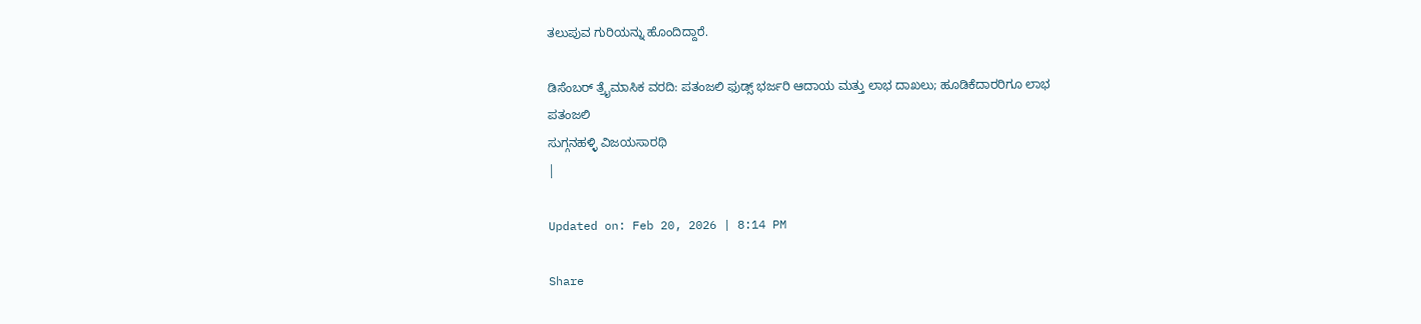ತಲುಪುವ ಗುರಿಯನ್ನು ಹೊಂದಿದ್ದಾರೆ.

ಡಿಸೆಂಬರ್ ತ್ರೈಮಾಸಿಕ ವರದಿ: ಪತಂಜಲಿ ಫುಡ್ಸ್ ಭರ್ಜರಿ ಆದಾಯ ಮತ್ತು ಲಾಭ ದಾಖಲು; ಹೂಡಿಕೆದಾರರಿಗೂ ಲಾಭ
ಪತಂಜಲಿ
ಸುಗ್ಗನಹಳ್ಳಿ ವಿಜಯಸಾರಥಿ
|

Updated on: Feb 20, 2026 | 8:14 PM

Share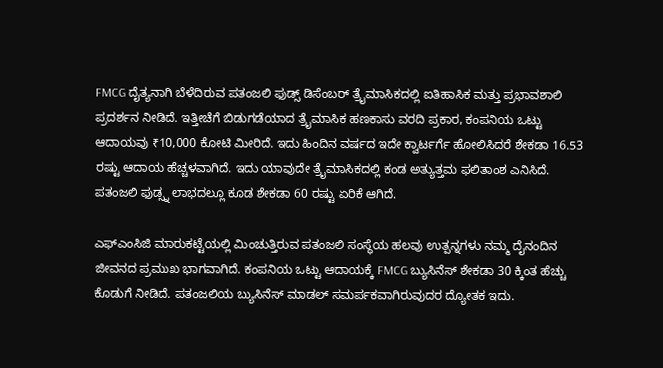FMCG ದೈತ್ಯನಾಗಿ ಬೆಳೆದಿರುವ ಪತಂಜಲಿ ಫುಡ್ಸ್ ಡಿಸೆಂಬರ್ ತ್ರೈಮಾಸಿಕದಲ್ಲಿ ಐತಿಹಾಸಿಕ ಮತ್ತು ಪ್ರಭಾವಶಾಲಿ ಪ್ರದರ್ಶನ ನೀಡಿದೆ. ಇತ್ತೀಚೆಗೆ ಬಿಡುಗಡೆಯಾದ ತ್ರೈಮಾಸಿಕ ಹಣಕಾಸು ವರದಿ ಪ್ರಕಾರ, ಕಂಪನಿಯ ಒಟ್ಟು ಆದಾಯವು ₹10,000 ಕೋಟಿ ಮೀರಿದೆ. ಇದು ಹಿಂದಿನ ವರ್ಷದ ಇದೇ ಕ್ವಾರ್ಟರ್ಗೆ ಹೋಲಿಸಿದರೆ ಶೇಕಡಾ 16.53 ರಷ್ಟು ಆದಾಯ ಹೆಚ್ಚಳವಾಗಿದೆ. ಇದು ಯಾವುದೇ ತ್ರೈಮಾಸಿಕದಲ್ಲಿ ಕಂಡ ಅತ್ಯುತ್ತಮ ಫಲಿತಾಂಶ ಎನಿಸಿದೆ. ಪತಂಜಲಿ ಫುಡ್ಸ್ನ ಲಾಭದಲ್ಲೂ ಕೂಡ ಶೇಕಡಾ 60 ರಷ್ಟು ಏರಿಕೆ ಆಗಿದೆ.

ಎಫ್ಎಂಸಿಜಿ ಮಾರುಕಟ್ಟೆಯಲ್ಲಿ ಮಿಂಚುತ್ತಿರುವ ಪತಂಜಲಿ ಸಂಸ್ಥೆಯ ಹಲವು ಉತ್ಪನ್ನಗಳು ನಮ್ಮ ದೈನಂದಿನ ಜೀವನದ ಪ್ರಮುಖ ಭಾಗವಾಗಿದೆ. ಕಂಪನಿಯ ಒಟ್ಟು ಆದಾಯಕ್ಕೆ FMCG ಬ್ಯುಸಿನೆಸ್ ಶೇಕಡಾ 30 ಕ್ಕಿಂತ ಹೆಚ್ಚು ಕೊಡುಗೆ ನೀಡಿದೆ. ಪತಂಜಲಿಯ ಬ್ಯುಸಿನೆಸ್ ಮಾಡಲ್ ಸಮರ್ಪಕವಾಗಿರುವುದರ ದ್ಯೋತಕ ಇದು.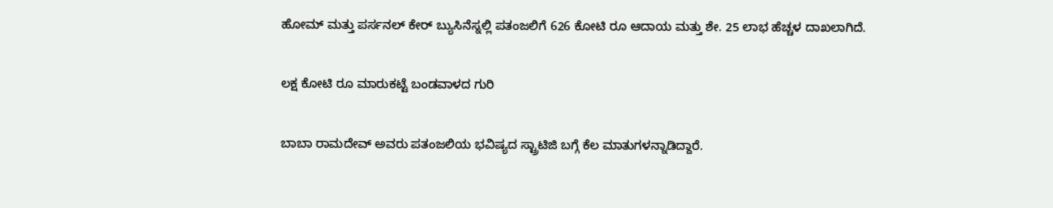ಹೋಮ್ ಮತ್ತು ಪರ್ಸನಲ್ ಕೇರ್ ಬ್ಯುಸಿನೆಸ್ನಲ್ಲಿ ಪತಂಜಲಿಗೆ 626 ಕೋಟಿ ರೂ ಆದಾಯ ಮತ್ತು ಶೇ. 25 ಲಾಭ ಹೆಚ್ಚಳ ದಾಖಲಾಗಿದೆ.

ಲಕ್ಷ ಕೋಟಿ ರೂ ಮಾರುಕಟ್ಟೆ ಬಂಡವಾಳದ ಗುರಿ

ಬಾಬಾ ರಾಮದೇವ್ ಅವರು ಪತಂಜಲಿಯ ಭವಿಷ್ಯದ ಸ್ಟ್ರಾಟಿಜಿ ಬಗ್ಗೆ ಕೆಲ ಮಾತುಗಳನ್ನಾಡಿದ್ದಾರೆ.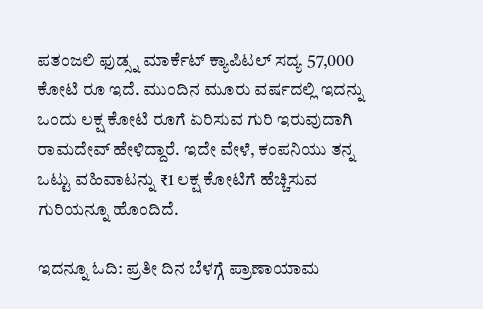ಪತಂಜಲಿ ಫುಡ್ಸ್ನ ಮಾರ್ಕೆಟ್ ಕ್ಯಾಪಿಟಲ್ ಸದ್ಯ 57,000 ಕೋಟಿ ರೂ ಇದೆ. ಮುಂದಿನ ಮೂರು ವರ್ಷದಲ್ಲಿ ಇದನ್ನು ಒಂದು ಲಕ್ಷ ಕೋಟಿ ರೂಗೆ ಏರಿಸುವ ಗುರಿ ಇರುವುದಾಗಿ ರಾಮದೇವ್ ಹೇಳಿದ್ದಾರೆ. ಇದೇ ವೇಳೆ, ಕಂಪನಿಯು ತನ್ನ ಒಟ್ಟು ವಹಿವಾಟನ್ನು ₹1 ಲಕ್ಷ ಕೋಟಿಗೆ ಹೆಚ್ಚಿಸುವ ಗುರಿಯನ್ನೂ ಹೊಂದಿದೆ.

ಇದನ್ನೂ ಓದಿ: ಪ್ರತೀ ದಿನ ಬೆಳಗ್ಗೆ ಪ್ರಾಣಾಯಾಮ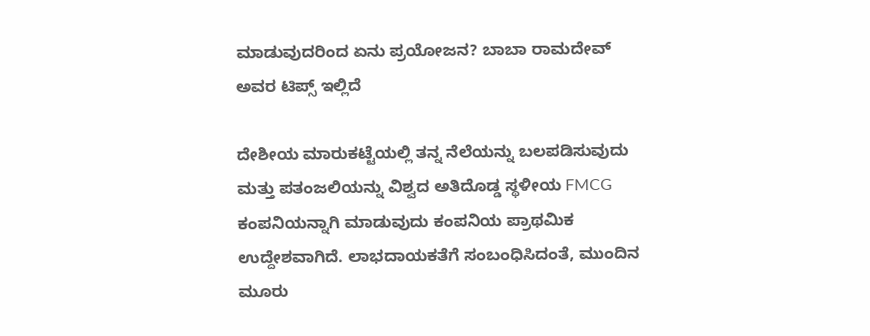ಮಾಡುವುದರಿಂದ ಏನು ಪ್ರಯೋಜನ? ಬಾಬಾ ರಾಮದೇವ್ ಅವರ ಟಿಪ್ಸ್ ಇಲ್ಲಿದೆ

ದೇಶೀಯ ಮಾರುಕಟ್ಟೆಯಲ್ಲಿ ತನ್ನ ನೆಲೆಯನ್ನು ಬಲಪಡಿಸುವುದು ಮತ್ತು ಪತಂಜಲಿಯನ್ನು ವಿಶ್ವದ ಅತಿದೊಡ್ಡ ಸ್ಥಳೀಯ FMCG ಕಂಪನಿಯನ್ನಾಗಿ ಮಾಡುವುದು ಕಂಪನಿಯ ಪ್ರಾಥಮಿಕ ಉದ್ದೇಶವಾಗಿದೆ. ಲಾಭದಾಯಕತೆಗೆ ಸಂಬಂಧಿಸಿದಂತೆ, ಮುಂದಿನ ಮೂರು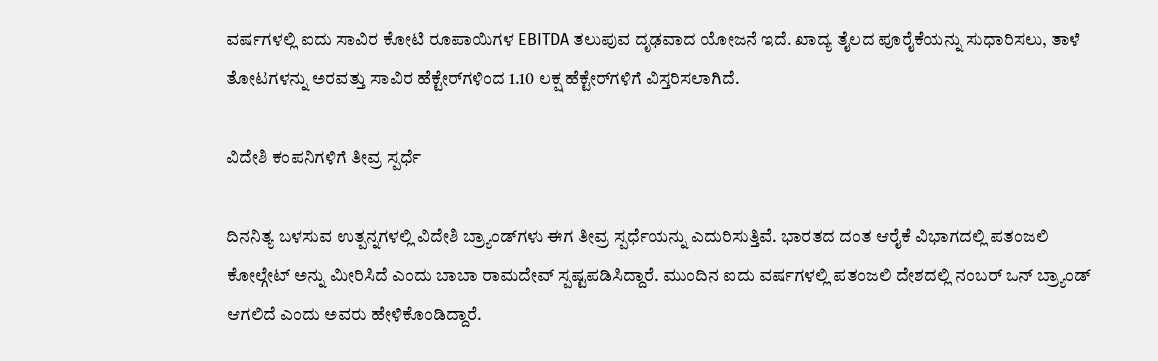ವರ್ಷಗಳಲ್ಲಿ ಐದು ಸಾವಿರ ಕೋಟಿ ರೂಪಾಯಿಗಳ EBITDA ತಲುಪುವ ದೃಢವಾದ ಯೋಜನೆ ಇದೆ. ಖಾದ್ಯ ತೈಲದ ಪೂರೈಕೆಯನ್ನು ಸುಧಾರಿಸಲು, ತಾಳೆ ತೋಟಗಳನ್ನು ಅರವತ್ತು ಸಾವಿರ ಹೆಕ್ಟೇರ್‌ಗಳಿಂದ 1.10 ಲಕ್ಷ ಹೆಕ್ಟೇರ್‌ಗಳಿಗೆ ವಿಸ್ತರಿಸಲಾಗಿದೆ.

ವಿದೇಶಿ ಕಂಪನಿಗಳಿಗೆ ತೀವ್ರ ಸ್ಪರ್ಧೆ

ದಿನನಿತ್ಯ ಬಳಸುವ ಉತ್ಪನ್ನಗಳಲ್ಲಿ ವಿದೇಶಿ ಬ್ರ್ಯಾಂಡ್‌ಗಳು ಈಗ ತೀವ್ರ ಸ್ಪರ್ಧೆಯನ್ನು ಎದುರಿಸುತ್ತಿವೆ. ಭಾರತದ ದಂತ ಆರೈಕೆ ವಿಭಾಗದಲ್ಲಿ ಪತಂಜಲಿ ಕೋಲ್ಗೇಟ್ ಅನ್ನು ಮೀರಿಸಿದೆ ಎಂದು ಬಾಬಾ ರಾಮದೇವ್ ಸ್ಪಷ್ಟಪಡಿಸಿದ್ದಾರೆ. ಮುಂದಿನ ಐದು ವರ್ಷಗಳಲ್ಲಿ ಪತಂಜಲಿ ದೇಶದಲ್ಲಿ ನಂಬರ್ ಒನ್ ಬ್ರ್ಯಾಂಡ್ ಆಗಲಿದೆ ಎಂದು ಅವರು ಹೇಳಿಕೊಂಡಿದ್ದಾರೆ.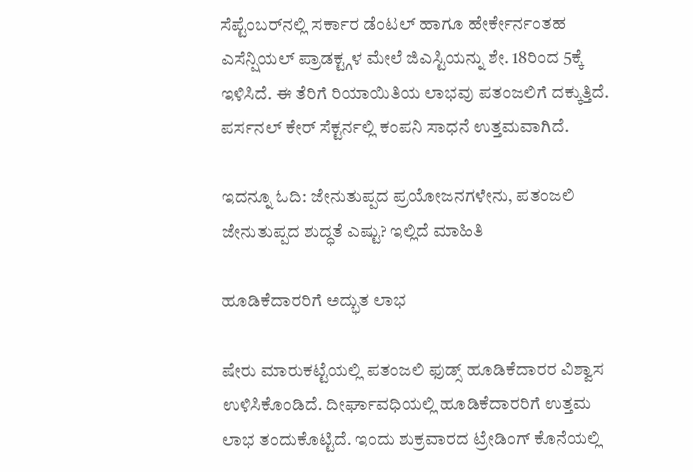ಸೆಪ್ಟೆಂಬರ್‌ನಲ್ಲಿ ಸರ್ಕಾರ ಡೆಂಟಲ್ ಹಾಗೂ ಹೇರ್ಕೇರ್ನಂತಹ ಎಸೆನ್ಷಿಯಲ್ ಪ್ರಾಡಕ್ಟ್ಗಳ ಮೇಲೆ ಜಿಎಸ್ಟಿಯನ್ನು ಶೇ. 18ರಿಂದ 5ಕ್ಕೆ ಇಳಿಸಿದೆ. ಈ ತೆರಿಗೆ ರಿಯಾಯಿತಿಯ ಲಾಭವು ಪತಂಜಲಿಗೆ ದಕ್ಕುತ್ತಿದೆ. ಪರ್ಸನಲ್ ಕೇರ್ ಸೆಕ್ಟರ್ನಲ್ಲಿ ಕಂಪನಿ ಸಾಧನೆ ಉತ್ತಮವಾಗಿದೆ.

ಇದನ್ನೂ ಓದಿ: ಜೇನುತುಪ್ಪದ ಪ್ರಯೋಜನಗಳೇನು, ಪತಂಜಲಿ ಜೇನುತುಪ್ಪದ ಶುದ್ಧತೆ ಎಷ್ಟು? ಇಲ್ಲಿದೆ ಮಾಹಿತಿ

ಹೂಡಿಕೆದಾರರಿಗೆ ಅದ್ಭುತ ಲಾಭ

ಷೇರು ಮಾರುಕಟ್ಟೆಯಲ್ಲಿ ಪತಂಜಲಿ ಫುಡ್ಸ್ ಹೂಡಿಕೆದಾರರ ವಿಶ್ವಾಸ ಉಳಿಸಿಕೊಂಡಿದೆ. ದೀರ್ಘಾವಧಿಯಲ್ಲಿ ಹೂಡಿಕೆದಾರರಿಗೆ ಉತ್ತಮ ಲಾಭ ತಂದುಕೊಟ್ಟಿದೆ. ಇಂದು ಶುಕ್ರವಾರದ ಟ್ರೇಡಿಂಗ್ ಕೊನೆಯಲ್ಲಿ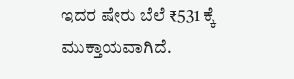ಇದರ ಷೇರು ಬೆಲೆ ₹531 ಕ್ಕೆ ಮುಕ್ತಾಯವಾಗಿದೆ.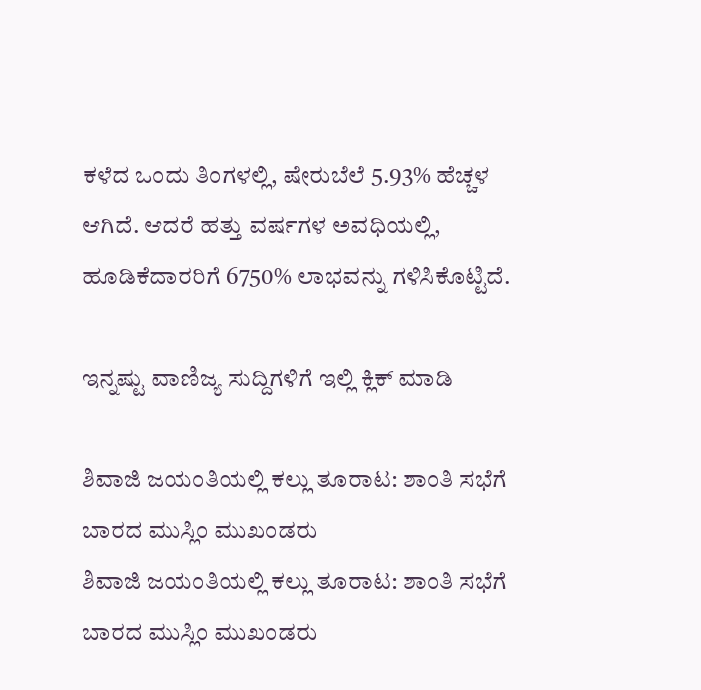ಕಳೆದ ಒಂದು ತಿಂಗಳಲ್ಲಿ, ಷೇರುಬೆಲೆ 5.93% ಹೆಚ್ಚಳ ಆಗಿದೆ. ಆದರೆ ಹತ್ತು ವರ್ಷಗಳ ಅವಧಿಯಲ್ಲಿ, ಹೂಡಿಕೆದಾರರಿಗೆ 6750% ಲಾಭವನ್ನು ಗಳಿಸಿಕೊಟ್ಟಿದೆ.

ಇನ್ನಷ್ಟು ವಾಣಿಜ್ಯ ಸುದ್ದಿಗಳಿಗೆ ಇಲ್ಲಿ ಕ್ಲಿಕ್ ಮಾಡಿ

ಶಿವಾಜಿ ಜಯಂತಿಯಲ್ಲಿ ಕಲ್ಲು ತೂರಾಟ: ಶಾಂತಿ ಸಭೆಗೆ ಬಾರದ ಮುಸ್ಲಿಂ ಮುಖಂಡರು
ಶಿವಾಜಿ ಜಯಂತಿಯಲ್ಲಿ ಕಲ್ಲು ತೂರಾಟ: ಶಾಂತಿ ಸಭೆಗೆ ಬಾರದ ಮುಸ್ಲಿಂ ಮುಖಂಡರು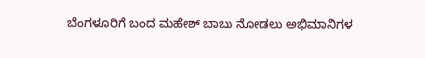ಬೆಂಗಳೂರಿಗೆ ಬಂದ ಮಹೇಶ್ ಬಾಬು ನೋಡಲು ಅಭಿಮಾನಿಗಳ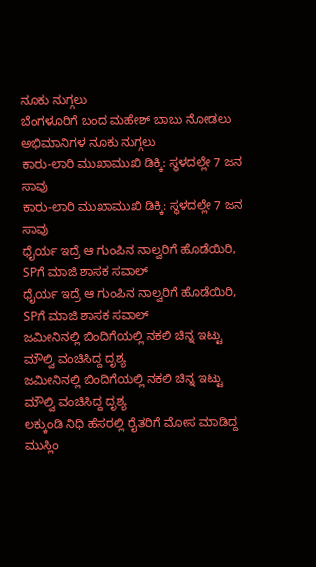ನೂಕು ನುಗ್ಗಲು
ಬೆಂಗಳೂರಿಗೆ ಬಂದ ಮಹೇಶ್ ಬಾಬು ನೋಡಲು ಅಭಿಮಾನಿಗಳ ನೂಕು ನುಗ್ಗಲು
ಕಾರು-ಲಾರಿ ಮುಖಾಮುಖಿ ಡಿಕ್ಕಿ: ಸ್ಥಳದಲ್ಲೇ 7 ಜನ ಸಾವು
ಕಾರು-ಲಾರಿ ಮುಖಾಮುಖಿ ಡಿಕ್ಕಿ: ಸ್ಥಳದಲ್ಲೇ 7 ಜನ ಸಾವು
ಧೈರ್ಯ ಇದ್ರೆ ಆ ಗುಂಪಿನ ನಾಲ್ವರಿಗೆ ಹೊಡೆಯಿರಿ, SPಗೆ ಮಾಜಿ ಶಾಸಕ ಸವಾಲ್
ಧೈರ್ಯ ಇದ್ರೆ ಆ ಗುಂಪಿನ ನಾಲ್ವರಿಗೆ ಹೊಡೆಯಿರಿ, SPಗೆ ಮಾಜಿ ಶಾಸಕ ಸವಾಲ್
ಜಮೀನಿನಲ್ಲಿ ಬಿಂದಿಗೆಯಲ್ಲಿ ನಕಲಿ ಚಿನ್ನ ಇಟ್ಟು ಮೌಲ್ವಿ ವಂಚಿಸಿದ್ದ ದೃಶ್ಯ
ಜಮೀನಿನಲ್ಲಿ ಬಿಂದಿಗೆಯಲ್ಲಿ ನಕಲಿ ಚಿನ್ನ ಇಟ್ಟು ಮೌಲ್ವಿ ವಂಚಿಸಿದ್ದ ದೃಶ್ಯ
ಲಕ್ಕುಂಡಿ ನಿಧಿ ಹೆಸರಲ್ಲಿ ರೈತರಿಗೆ ಮೋಸ ಮಾಡಿದ್ದ ಮುಸ್ಲಿಂ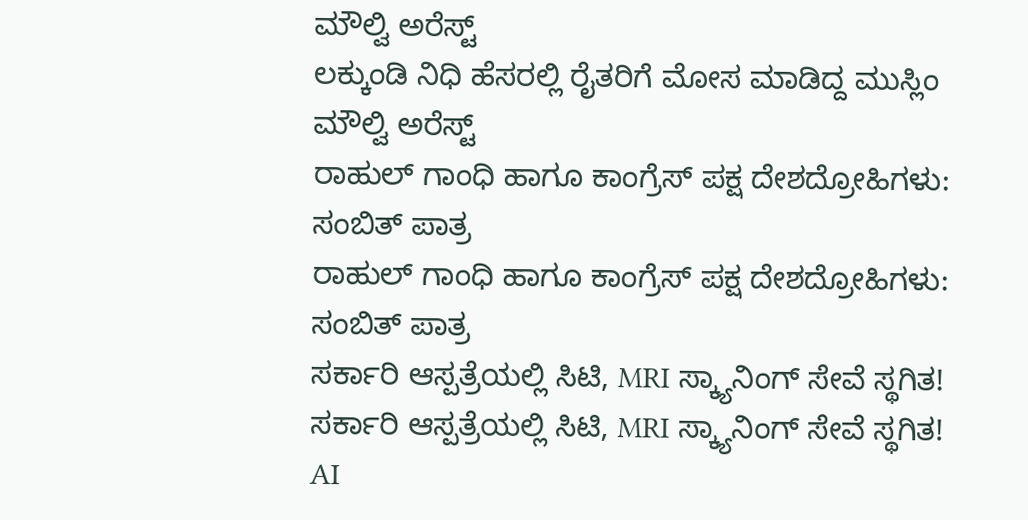ಮೌಲ್ವಿ ಅರೆಸ್ಟ್
ಲಕ್ಕುಂಡಿ ನಿಧಿ ಹೆಸರಲ್ಲಿ ರೈತರಿಗೆ ಮೋಸ ಮಾಡಿದ್ದ ಮುಸ್ಲಿಂ ಮೌಲ್ವಿ ಅರೆಸ್ಟ್
ರಾಹುಲ್ ಗಾಂಧಿ ಹಾಗೂ ಕಾಂಗ್ರೆಸ್ ಪಕ್ಷ ದೇಶದ್ರೋಹಿಗಳು: ಸಂಬಿತ್ ಪಾತ್ರ
ರಾಹುಲ್ ಗಾಂಧಿ ಹಾಗೂ ಕಾಂಗ್ರೆಸ್ ಪಕ್ಷ ದೇಶದ್ರೋಹಿಗಳು: ಸಂಬಿತ್ ಪಾತ್ರ
ಸರ್ಕಾರಿ ಆಸ್ಪತ್ರೆಯಲ್ಲಿ ಸಿಟಿ, MRI ಸ್ಕ್ಯಾನಿಂಗ್ ಸೇವೆ ಸ್ಥಗಿತ!
ಸರ್ಕಾರಿ ಆಸ್ಪತ್ರೆಯಲ್ಲಿ ಸಿಟಿ, MRI ಸ್ಕ್ಯಾನಿಂಗ್ ಸೇವೆ ಸ್ಥಗಿತ!
AI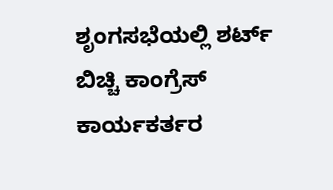ಶೃಂಗಸಭೆಯಲ್ಲಿ ಶರ್ಟ್ ಬಿಚ್ಚಿ ಕಾಂಗ್ರೆಸ್ ಕಾರ್ಯಕರ್ತರ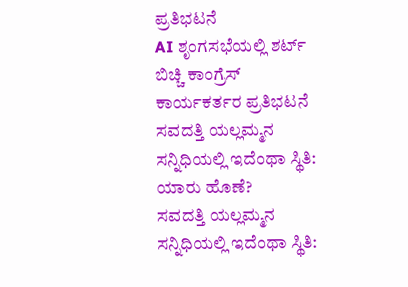ಪ್ರತಿಭಟನೆ
AI ಶೃಂಗಸಭೆಯಲ್ಲಿ ಶರ್ಟ್ ಬಿಚ್ಚಿ ಕಾಂಗ್ರೆಸ್ ಕಾರ್ಯಕರ್ತರ ಪ್ರತಿಭಟನೆ
ಸವದತ್ತಿ ಯಲ್ಲಮ್ಮನ ಸನ್ನಿಧಿಯಲ್ಲಿ ಇದೆಂಥಾ ಸ್ಥಿತಿ: ಯಾರು ಹೊಣೆ?
ಸವದತ್ತಿ ಯಲ್ಲಮ್ಮನ ಸನ್ನಿಧಿಯಲ್ಲಿ ಇದೆಂಥಾ ಸ್ಥಿತಿ: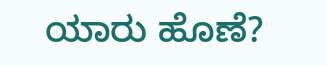ಯಾರು ಹೊಣೆ?